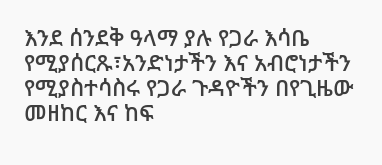እንደ ሰንደቅ ዓላማ ያሉ የጋራ እሳቤ የሚያሰርጹ፣አንድነታችን እና አብሮነታችን የሚያስተሳስሩ የጋራ ጉዳዮችን በየጊዜው መዘከር እና ከፍ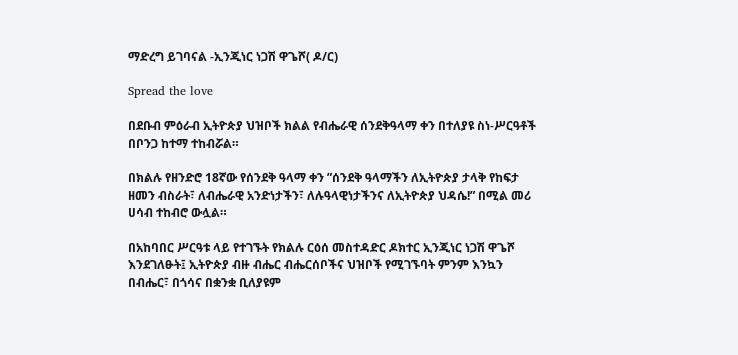ማድረግ ይገባናል -ኢንጂነር ነጋሽ ዋጌሾ( ዶ/ር)

Spread the love

በደቡብ ምዕራብ ኢትዮጵያ ህዝቦች ክልል የብሔራዊ ሰንደቅዓላማ ቀን በተለያዩ ስነ-ሥርዓቶች በቦንጋ ከተማ ተከብሯል።

በክልሉ የዘንድሮ 18ኛው የሰንደቅ ዓላማ ቀን ”ሰንደቅ ዓላማችን ለኢትዮጵያ ታላቅ የከፍታ ዘመን ብስራት፣ ለብሔራዊ አንድነታችን፣ ለሉዓላዊነታችንና ለኢትዮጵያ ህዳሴ!” በሚል መሪ ሀሳብ ተከብሮ ውሏል።

በአከባበር ሥርዓቱ ላይ የተገኙት የክልሉ ርዕሰ መስተዳድር ዶክተር ኢንጂነር ነጋሽ ዋጌሾ እንደገለፁት፤ ኢትዮጵያ ብዙ ብሔር ብሔርሰቦችና ህዝቦች የሚገኙባት ምንም እንኳን በብሔር፣ በጎሳና በቋንቋ ቢለያዩም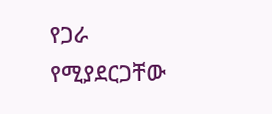የጋራ የሚያደርጋቸው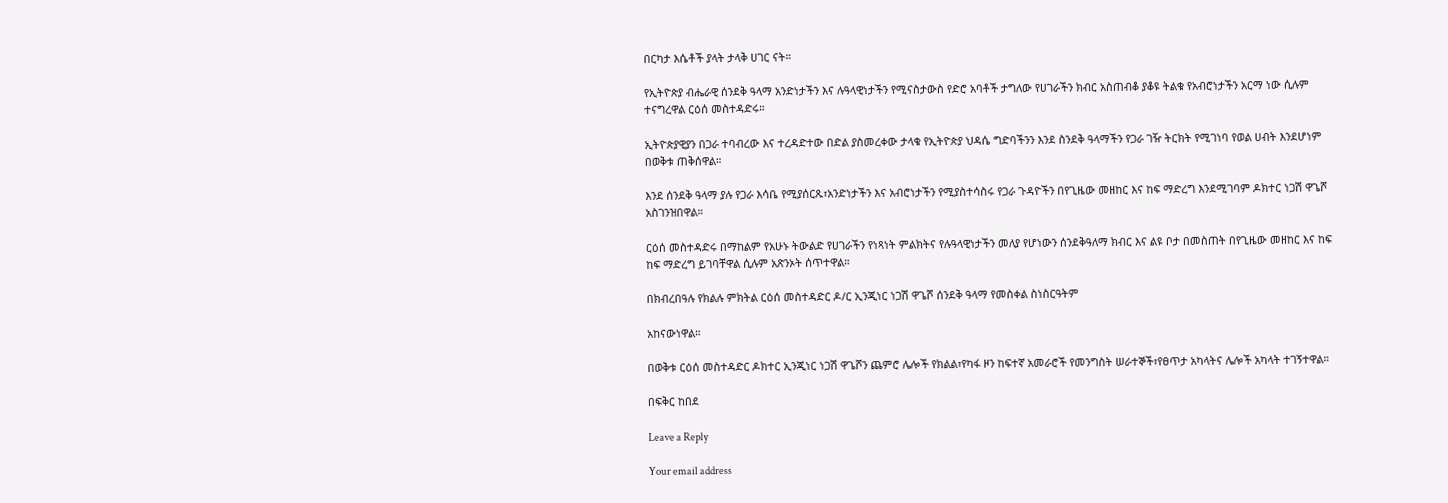በርካታ እሴቶች ያላት ታላቅ ሀገር ናት።

የኢትዮጵያ ብሔራዊ ሰንደቅ ዓላማ አንድነታችን እና ሉዓላዊነታችን የሚናስታውስ የድሮ አባቶች ታግለው የሀገራችን ክብር አስጠብቆ ያቆዩ ትልቁ የአብሮነታችን አርማ ነው ሲሉም ተናግረዋል ርዕሰ መስተዳድሩ።

ኢትዮጵያዊያን በጋራ ተባብረው እና ተረዳድተው በድል ያስመረቀው ታላቁ የኢትዮጵያ ህዳሴ ግድባችንን እንደ ስንደቅ ዓላማችን የጋራ ገዥ ትርክት የሚገነባ የወል ሀብት እንደሆነም በወቅቱ ጠቅሰዋል።

እንደ ሰንደቅ ዓላማ ያሉ የጋራ እሳቤ የሚያሰርጹ፣አንድነታችን እና አብሮነታችን የሚያስተሳስሩ የጋራ ጉዳዮችን በየጊዜው መዘከር እና ከፍ ማድረግ እንደሚገባም ዶክተር ነጋሽ ዋጌሾ አስገንዝበዋል።

ርዕሰ መስተዳድሩ በማከልም የአሁኑ ትውልድ የሀገራችን የነጻነት ምልክትና የሉዓላዊነታችን መለያ የሆነውን ሰንደቅዓለማ ክብር እና ልዩ ቦታ በመስጠት በየጊዜው መዘከር እና ከፍ ከፍ ማድረግ ይገባቸዋል ሲሉም አጽንኦት ሰጥተዋል።

በክብረበዓሉ የክልሉ ምክትል ርዕሰ መስተዳድር ዶ/ር ኢንጂነር ነጋሽ ዋጌሾ ሰንደቅ ዓላማ የመስቀል ስነስርዓትም

አከናውነዋል።

በወቅቱ ርዕሰ መስተዳድር ዶክተር ኢንጂነር ነጋሽ ዋጌሾን ጨምሮ ሌሎች የክልል፣የካፋ ዞን ከፍተኛ አመራሮች የመንግስት ሠራተኞች፣የፀጥታ አካላትና ሌሎች አካላት ተገኝተዋል።

በፍቅር ከበደ

Leave a Reply

Your email address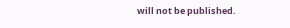will not be published.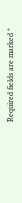Required fields are marked *